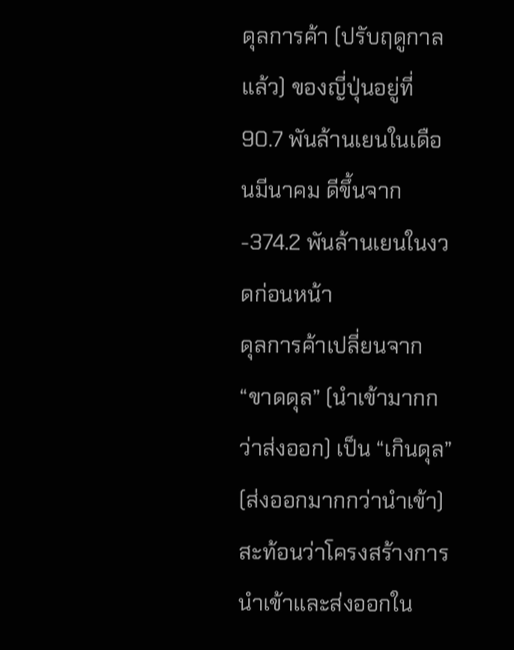ดุลการค้า (ปรับฤดูกาลแล้ว) ของญี่ปุ่นอยู่ที่ 90.7 พันล้านเยนในเดือนมีนาคม ดีขึ้นจาก -374.2 พันล้านเยนในงวดก่อนหน้า
ดุลการค้าเปลี่ยนจาก “ขาดดุล” (นำเข้ามากกว่าส่งออก) เป็น “เกินดุล” (ส่งออกมากกว่านำเข้า) สะท้อนว่าโครงสร้างการนำเข้าและส่งออกใน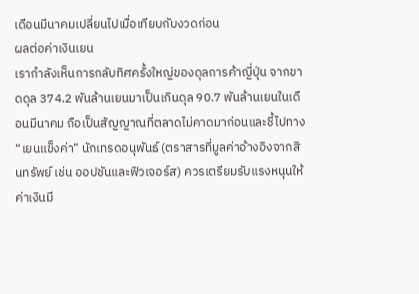เดือนมีนาคมเปลี่ยนไปเมื่อเทียบกับงวดก่อน
ผลต่อค่าเงินเยน
เรากำลังเห็นการกลับทิศครั้งใหญ่ของดุลการค้าญี่ปุ่น จากขาดดุล 374.2 พันล้านเยนมาเป็นเกินดุล 90.7 พันล้านเยนในเดือนมีนาคม ถือเป็นสัญญาณที่ตลาดไม่คาดมาก่อนและชี้ไปทาง “เยนแข็งค่า” นักเทรดอนุพันธ์ (ตราสารที่มูลค่าอ้างอิงจากสินทรัพย์ เช่น ออปชันและฟิวเจอร์ส) ควรเตรียมรับแรงหนุนให้ค่าเงินมี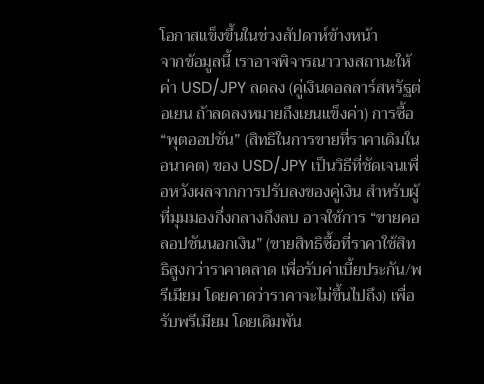โอกาสแข็งขึ้นในช่วงสัปดาห์ข้างหน้า
จากข้อมูลนี้ เราอาจพิจารณาวางสถานะให้ค่า USD/JPY ลดลง (คู่เงินดอลลาร์สหรัฐต่อเยน ถ้าลดลงหมายถึงเยนแข็งค่า) การซื้อ “พุตออปชัน” (สิทธิในการขายที่ราคาเดิมในอนาคต) ของ USD/JPY เป็นวิธีที่ชัดเจนเพื่อหวังผลจากการปรับลงของคู่เงิน สำหรับผู้ที่มุมมองกึ่งกลางถึงลบ อาจใช้การ “ขายคอลอปชันนอกเงิน” (ขายสิทธิซื้อที่ราคาใช้สิทธิสูงกว่าราคาตลาด เพื่อรับค่าเบี้ยประกัน/พรีเมียม โดยคาดว่าราคาจะไม่ขึ้นไปถึง) เพื่อรับพรีเมียม โดยเดิมพัน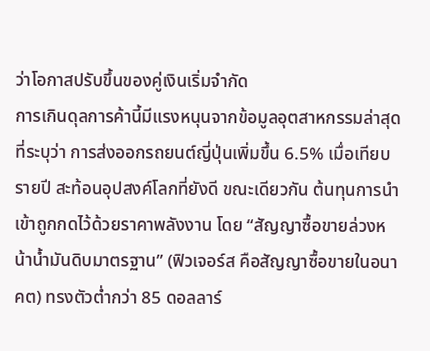ว่าโอกาสปรับขึ้นของคู่เงินเริ่มจำกัด
การเกินดุลการค้านี้มีแรงหนุนจากข้อมูลอุตสาหกรรมล่าสุดที่ระบุว่า การส่งออกรถยนต์ญี่ปุ่นเพิ่มขึ้น 6.5% เมื่อเทียบรายปี สะท้อนอุปสงค์โลกที่ยังดี ขณะเดียวกัน ต้นทุนการนำเข้าถูกกดไว้ด้วยราคาพลังงาน โดย “สัญญาซื้อขายล่วงหน้าน้ำมันดิบมาตรฐาน” (ฟิวเจอร์ส คือสัญญาซื้อขายในอนาคต) ทรงตัวต่ำกว่า 85 ดอลลาร์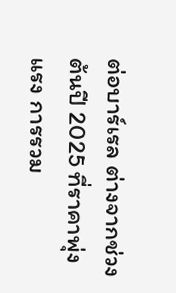ต่อบาร์เรล ต่างจากช่วงต้นปี 2025 ที่ราคาพุ่งแรง การรวม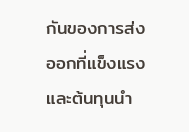กันของการส่งออกที่แข็งแรงและต้นทุนนำ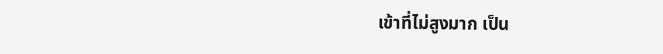เข้าที่ไม่สูงมาก เป็น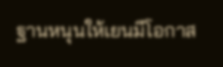ฐานหนุนให้เยนมีโอกาส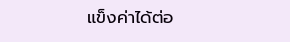แข็งค่าได้ต่อ